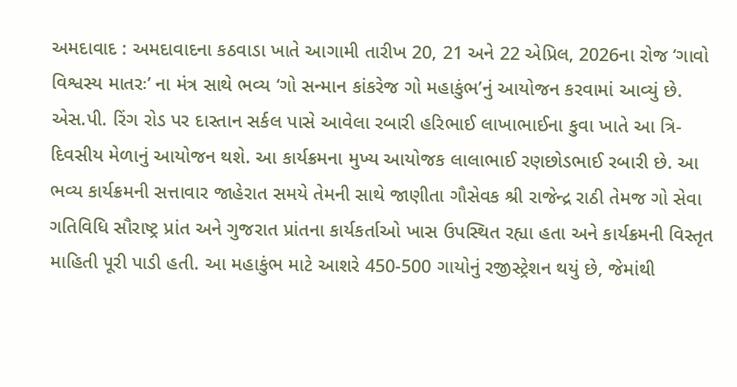અમદાવાદ : અમદાવાદના કઠવાડા ખાતે આગામી તારીખ 20, 21 અને 22 એપ્રિલ, 2026ના રોજ ‘ગાવો વિશ્વસ્ય માતરઃ’ ના મંત્ર સાથે ભવ્ય ‘ગો સન્માન કાંકરેજ ગો મહાકુંભ’નું આયોજન કરવામાં આવ્યું છે. એસ.પી. રિંગ રોડ પર દાસ્તાન સર્કલ પાસે આવેલા રબારી હરિભાઈ લાખાભાઈના કુવા ખાતે આ ત્રિ-દિવસીય મેળાનું આયોજન થશે. આ કાર્યક્રમના મુખ્ય આયોજક લાલાભાઈ રણછોડભાઈ રબારી છે. આ ભવ્ય કાર્યક્રમની સત્તાવાર જાહેરાત સમયે તેમની સાથે જાણીતા ગૌસેવક શ્રી રાજેન્દ્ર રાઠી તેમજ ગો સેવા ગતિવિધિ સૌરાષ્ટ્ર પ્રાંત અને ગુજરાત પ્રાંતના કાર્યકર્તાઓ ખાસ ઉપસ્થિત રહ્યા હતા અને કાર્યક્રમની વિસ્તૃત માહિતી પૂરી પાડી હતી. આ મહાકુંભ માટે આશરે 450-500 ગાયોનું રજીસ્ટ્રેશન થયું છે, જેમાંથી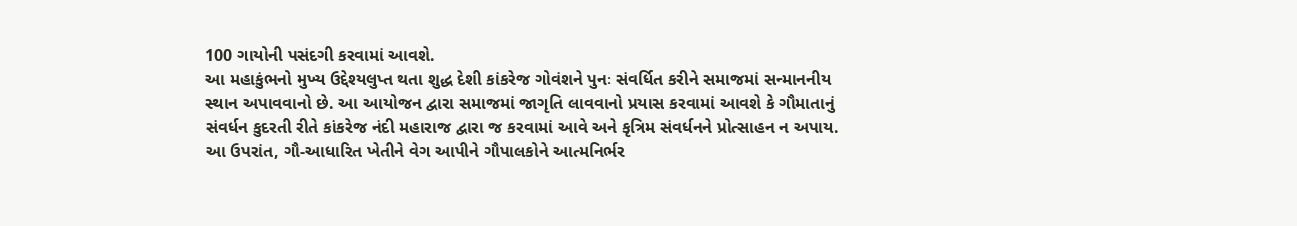100 ગાયોની પસંદગી કરવામાં આવશે.
આ મહાકુંભનો મુખ્ય ઉદ્દેશ્યલુપ્ત થતા શુદ્ધ દેશી કાંકરેજ ગોવંશને પુનઃ સંવર્ધિત કરીને સમાજમાં સન્માનનીય સ્થાન અપાવવાનો છે. આ આયોજન દ્વારા સમાજમાં જાગૃતિ લાવવાનો પ્રયાસ કરવામાં આવશે કે ગૌમાતાનું સંવર્ધન કુદરતી રીતે કાંકરેજ નંદી મહારાજ દ્વારા જ કરવામાં આવે અને કૃત્રિમ સંવર્ધનને પ્રોત્સાહન ન અપાય. આ ઉપરાંત, ગૌ-આધારિત ખેતીને વેગ આપીને ગૌપાલકોને આત્મનિર્ભર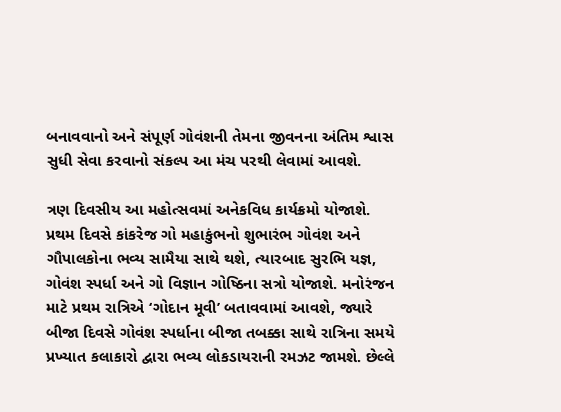બનાવવાનો અને સંપૂર્ણ ગોવંશની તેમના જીવનના અંતિમ શ્વાસ સુધી સેવા કરવાનો સંકલ્પ આ મંચ પરથી લેવામાં આવશે.

ત્રણ દિવસીય આ મહોત્સવમાં અનેકવિધ કાર્યક્રમો યોજાશે. પ્રથમ દિવસે કાંકરેજ ગો મહાકુંભનો શુભારંભ ગોવંશ અને ગૌપાલકોના ભવ્ય સામૈયા સાથે થશે, ત્યારબાદ સુરભિ યજ્ઞ, ગોવંશ સ્પર્ધા અને ગો વિજ્ઞાન ગોષ્ઠિના સત્રો યોજાશે. મનોરંજન માટે પ્રથમ રાત્રિએ ‘ગોદાન મૂવી’ બતાવવામાં આવશે, જ્યારે બીજા દિવસે ગોવંશ સ્પર્ધાના બીજા તબક્કા સાથે રાત્રિના સમયે પ્રખ્યાત કલાકારો દ્વારા ભવ્ય લોકડાયરાની રમઝટ જામશે. છેલ્લે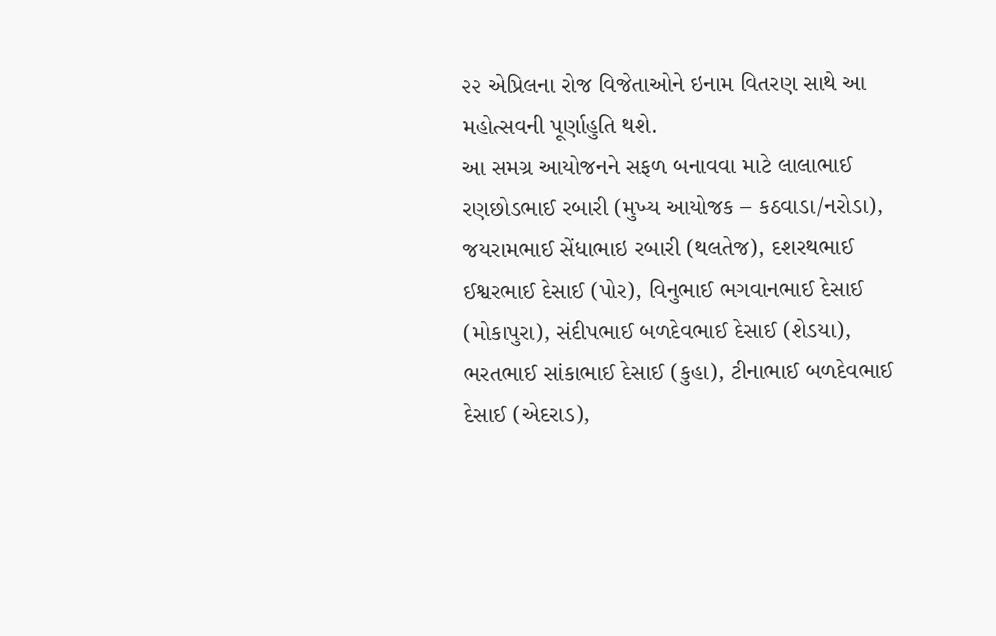૨૨ એપ્રિલના રોજ વિજેતાઓને ઇનામ વિતરણ સાથે આ મહોત્સવની પૂર્ણાહુતિ થશે.
આ સમગ્ર આયોજનને સફળ બનાવવા માટે લાલાભાઈ રણછોડભાઈ રબારી (મુખ્ય આયોજક – કઠવાડા/નરોડા), જયરામભાઈ સેંધાભાઇ રબારી (થલતેજ), દશરથભાઈ ઈશ્વરભાઈ દેસાઈ (પોર), વિનુભાઈ ભગવાનભાઈ દેસાઈ (મોકાપુરા), સંદીપભાઈ બળદેવભાઈ દેસાઈ (શેડયા), ભરતભાઈ સાંકાભાઈ દેસાઈ (કુહા), ટીનાભાઈ બળદેવભાઈ દેસાઈ (એદરાડ),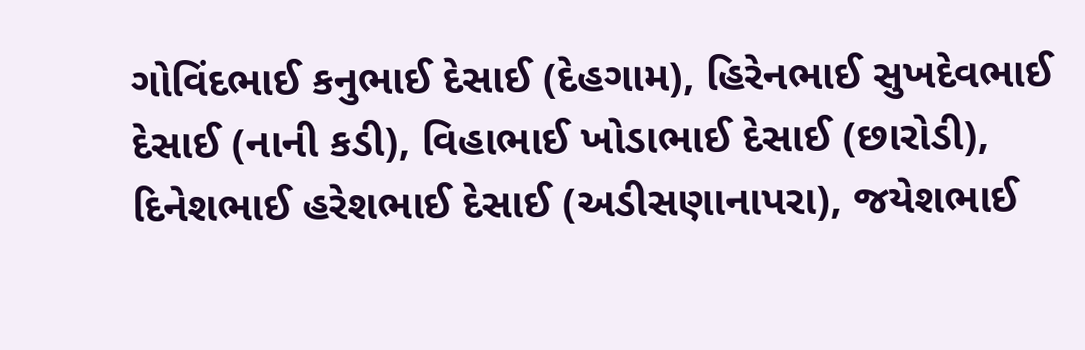ગોવિંદભાઈ કનુભાઈ દેસાઈ (દેહગામ), હિરેનભાઈ સુખદેવભાઈ દેસાઈ (નાની કડી), વિહાભાઈ ખોડાભાઈ દેસાઈ (છારોડી), દિનેશભાઈ હરેશભાઈ દેસાઈ (અડીસણાનાપરા), જયેશભાઈ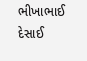ભીખાભાઈ દેસાઈ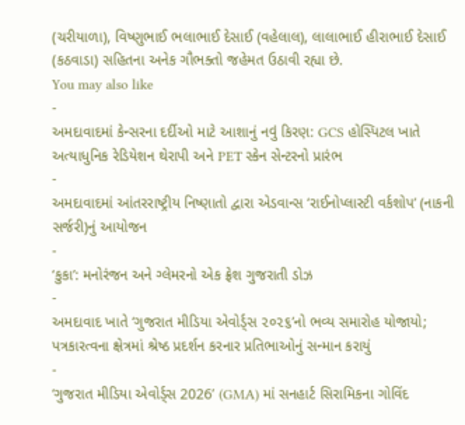(ચરીયાળા), વિષ્ણુભાઈ ભલાભાઈ દેસાઈ (વહેલાલ), લાલાભાઈ હીરાભાઈ દેસાઈ (કઠવાડા) સહિતના અનેક ગૌભક્તો જહેમત ઉઠાવી રહ્યા છે.
You may also like
-
અમદાવાદમાં કેન્સરના દર્દીઓ માટે આશાનું નવું કિરણ: GCS હોસ્પિટલ ખાતે અત્યાધુનિક રેડિયેશન થેરાપી અને PET સ્કેન સેન્ટરનો પ્રારંભ
-
અમદાવાદમાં આંતરરાષ્ટ્રીય નિષ્ણાતો દ્વારા એડવાન્સ ‘રાઈનોપ્લાસ્ટી વર્કશોપ’ (નાકની સર્જરી)નું આયોજન
-
‘કુકા’: મનોરંજન અને ગ્લેમરનો એક ફ્રેશ ગુજરાતી ડોઝ
-
અમદાવાદ ખાતે ‘ગુજરાત મીડિયા એવોર્ડ્સ ૨૦૨૬’નો ભવ્ય સમારોહ યોજાયો; પત્રકારત્વના ક્ષેત્રમાં શ્રેષ્ઠ પ્રદર્શન કરનાર પ્રતિભાઓનું સન્માન કરાયું
-
‘ગુજરાત મીડિયા એવોર્ડ્સ 2026’ (GMA) માં સનહાર્ટ સિરામિકના ગોવિંદ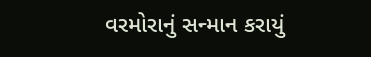વરમોરાનું સન્માન કરાયું